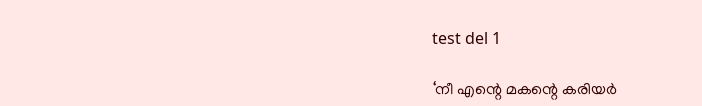test del 1

‘നീ എന്റെ മകന്റെ കരിയർ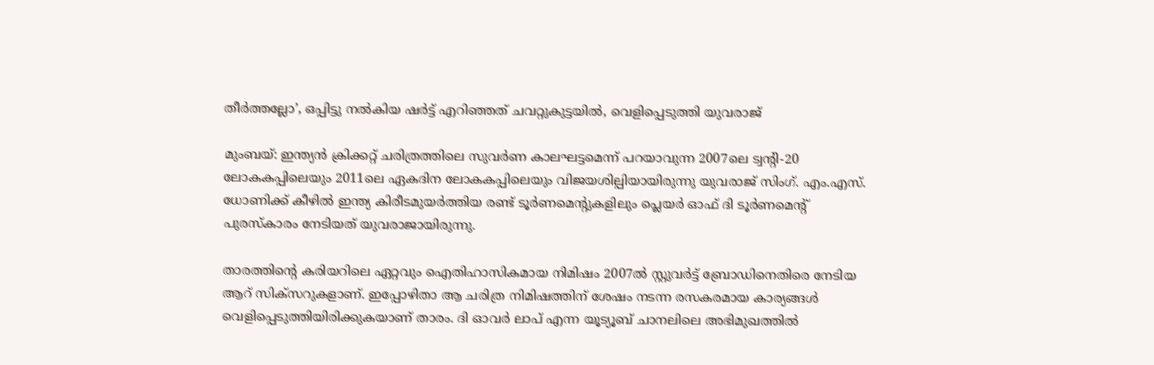തീർത്തല്ലോ’, ഒപ്പിട്ടു നൽകിയ ഷർട്ട് എറിഞ്ഞത് ചവറ്റുകുട്ടയിൽ, വെളിപ്പെടുത്തി യുവരാജ്

മുംബയ്: ഇന്ത്യൻ ക്രിക്കറ്റ് ചരിത്രത്തിലെ സുവർണ കാലഘട്ടമെന്ന് പറയാവുന്ന 2007ലെ ട്വന്റി-20 ലോകകപ്പിലെയും 2011ലെ ഏകദിന ലോകകപ്പിലെയും വിജയശില്പിയായിരുന്നു യുവരാജ് സിംഗ്. എം.എസ്. ധോണിക്ക് കീഴിൽ ഇന്ത്യ കിരീടമുയർത്തിയ രണ്ട് ടൂർണമെന്റുകളിലും പ്ലെയർ ഓഫ് ദി ടൂർണമെന്റ് പുരസ്‌കാരം നേടിയത് യുവരാജായിരുന്നു.

താരത്തിന്റെ കരിയറിലെ ഏറ്റവും ഐതിഹാസികമായ നിമിഷം 2007ൽ സ്റ്റുവർട്ട് ബ്രോഡിനെതിരെ നേടിയ ആറ് സിക്സറുകളാണ്. ഇപ്പോഴിതാ ആ ചരിത്ര നിമിഷത്തിന് ശേഷം നടന്ന രസകരമായ കാര്യങ്ങൾ വെളിപ്പെടുത്തിയിരിക്കുകയാണ് താരം. ദി ഓവർ ലാപ് എന്ന യൂട്യൂബ് ചാനലിലെ അഭിമുഖത്തിൽ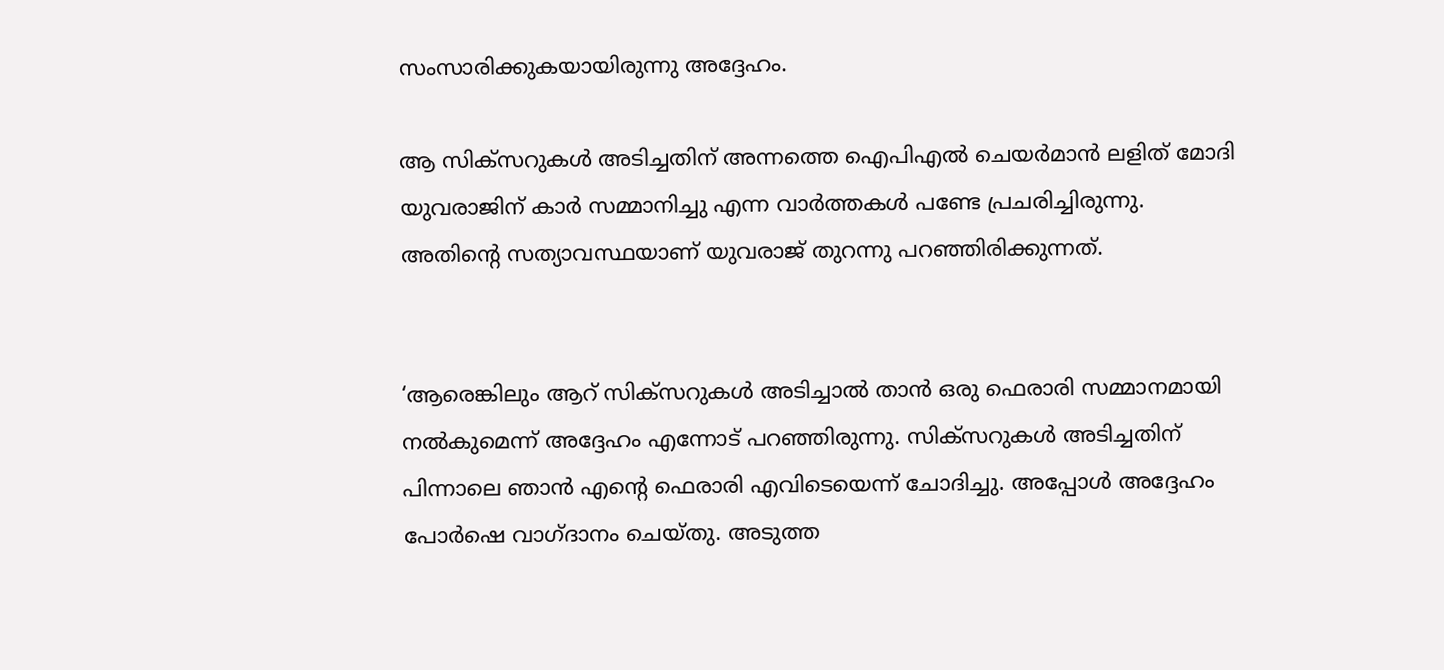സംസാരിക്കുകയായിരുന്നു അദ്ദേഹം.

ആ സിക്സറുകൾ അടിച്ചതിന് അന്നത്തെ ഐപിഎൽ ചെയർമാൻ ലളിത് മോദി യുവരാജിന് കാർ സമ്മാനിച്ചു എന്ന വാർത്തകൾ പണ്ടേ പ്രചരിച്ചിരുന്നു. അതിന്റെ സത്യാവസ്ഥയാണ് യുവരാജ് തുറന്നു പറഞ്ഞിരിക്കുന്നത്.


‘ആരെങ്കിലും ആറ് സിക്സറുകൾ അടിച്ചാൽ താൻ ഒരു ഫെരാരി സമ്മാനമായി നൽകുമെന്ന് അദ്ദേഹം എന്നോട് പറഞ്ഞിരുന്നു. സിക്സറുകൾ അടിച്ചതിന് പിന്നാലെ ഞാൻ എന്റെ ഫെരാരി എവിടെയെന്ന് ചോദിച്ചു. അപ്പോൾ അദ്ദേഹം പോർഷെ വാഗ്ദാനം ചെയ്തു. അടുത്ത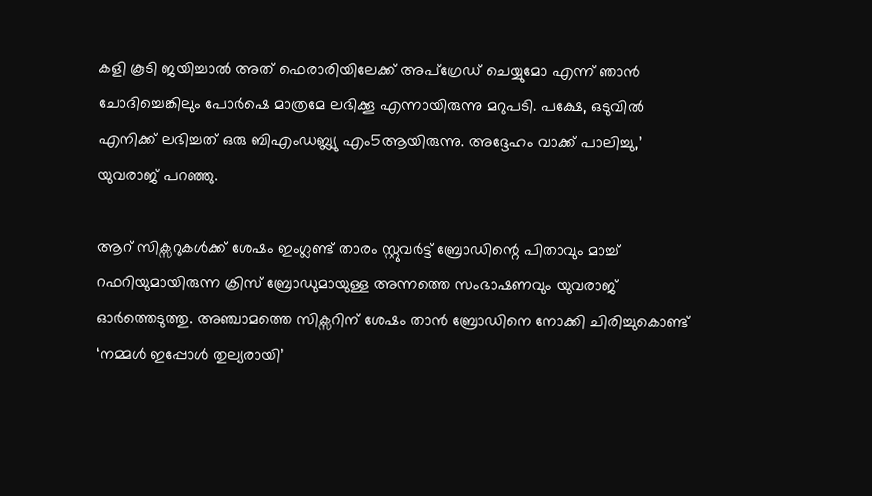കളി കൂടി ജയിച്ചാൽ അത് ഫെരാരിയിലേക്ക് അപ്‌ഗ്രേഡ് ചെയ്യുമോ എന്ന് ഞാൻ ചോദിച്ചെങ്കിലും പോർഷെ മാത്രമേ ലഭിക്കൂ എന്നായിരുന്നു മറുപടി. പക്ഷേ, ഒടുവിൽ എനിക്ക് ലഭിച്ചത് ഒരു ബിഎംഡബ്ല്യു എം5ആയിരുന്നു. അദ്ദേഹം വാക്ക് പാലിച്ചു,’ യുവരാജ് പറഞ്ഞു.

ആറ് സിക്സറുകൾക്ക് ശേഷം ഇംഗ്ലണ്ട് താരം സ്റ്റുവർട്ട് ബ്രോഡിന്റെ പിതാവും മാച്ച് റഫറിയുമായിരുന്ന ക്രിസ് ബ്രോഡുമായുള്ള അന്നത്തെ സംഭാഷണവും യുവരാജ് ഓർത്തെടുത്തു. അഞ്ചാമത്തെ സിക്സറിന് ശേഷം താൻ ബ്രോഡിനെ നോക്കി ചിരിച്ചുകൊണ്ട് ‘നമ്മൾ ഇപ്പോൾ തുല്യരായി’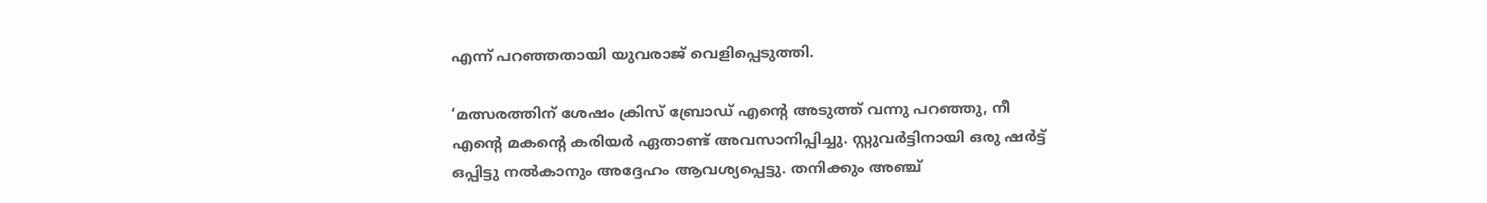എന്ന് പറഞ്ഞതായി യുവരാജ് വെളിപ്പെടുത്തി.

‘മത്സരത്തിന് ശേഷം ക്രിസ് ബ്രോഡ് എന്റെ അടുത്ത് വന്നു പറഞ്ഞു, നീ എന്റെ മകന്റെ കരിയർ ഏതാണ്ട് അവസാനിപ്പിച്ചു. സ്റ്റുവർട്ടിനായി ഒരു ഷർട്ട് ഒപ്പിട്ടു നൽകാനും അദ്ദേഹം ആവശ്യപ്പെട്ടു. തനിക്കും അഞ്ച്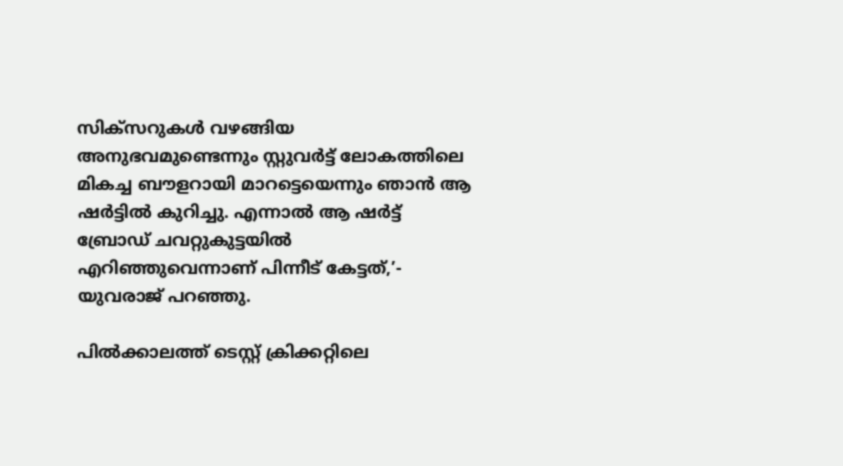സിക്സറുകൾ വഴങ്ങിയ അനുഭവമുണ്ടെന്നും സ്റ്റുവർട്ട് ലോകത്തിലെ മികച്ച ബൗളറായി മാറട്ടെയെന്നും ഞാൻ ആ ഷർട്ടിൽ കുറിച്ചു. എന്നാൽ ആ ഷർട്ട് ബ്രോഡ് ചവറ്റുകുട്ടയിൽ എറിഞ്ഞുവെന്നാണ് പിന്നീട് കേട്ടത്,’- യുവരാജ് പറഞ്ഞു.

പിൽക്കാലത്ത് ടെസ്റ്റ് ക്രിക്കറ്റിലെ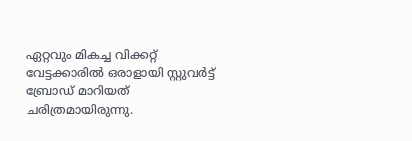ഏറ്റവും മികച്ച വിക്കറ്റ് വേട്ടക്കാരിൽ ഒരാളായി സ്റ്റുവർട്ട് ബ്രോഡ് മാറിയത് ചരിത്രമായിരുന്നു.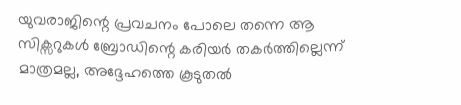യുവരാജിന്റെ പ്രവചനം പോലെ തന്നെ ആ സിക്സറുകൾ ബ്രോഡിന്റെ കരിയർ തകർത്തില്ലെന്ന് മാത്രമല്ല, അദ്ദേഹത്തെ കൂടുതൽ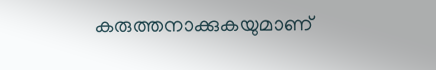കരുത്തനാക്കുകയുമാണ്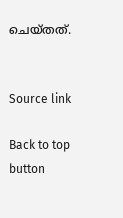ചെയ്തത്.


Source link

Back to top button